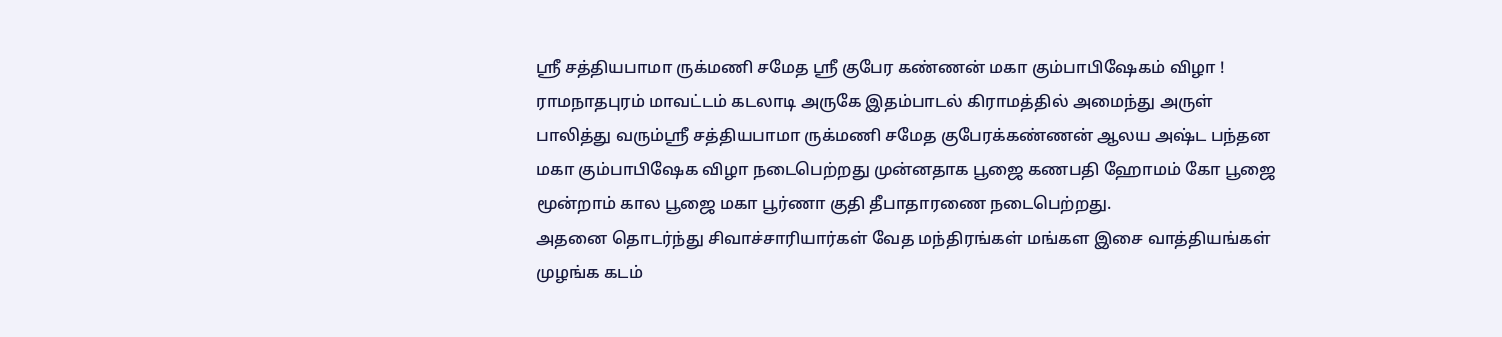ஸ்ரீ சத்தியபாமா ருக்மணி சமேத ஸ்ரீ குபேர கண்ணன் மகா கும்பாபிஷேகம் விழா !
ராமநாதபுரம் மாவட்டம் கடலாடி அருகே இதம்பாடல் கிராமத்தில் அமைந்து அருள் பாலித்து வரும்ஸ்ரீ சத்தியபாமா ருக்மணி சமேத குபேரக்கண்ணன் ஆலய அஷ்ட பந்தன மகா கும்பாபிஷேக விழா நடைபெற்றது முன்னதாக பூஜை கணபதி ஹோமம் கோ பூஜை மூன்றாம் கால பூஜை மகா பூர்ணா குதி தீபாதாரணை நடைபெற்றது.
அதனை தொடர்ந்து சிவாச்சாரியார்கள் வேத மந்திரங்கள் மங்கள இசை வாத்தியங்கள் முழங்க கடம்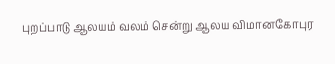புறப்பாடு ஆலயம் வலம் சென்று ஆலய விமானகோபுர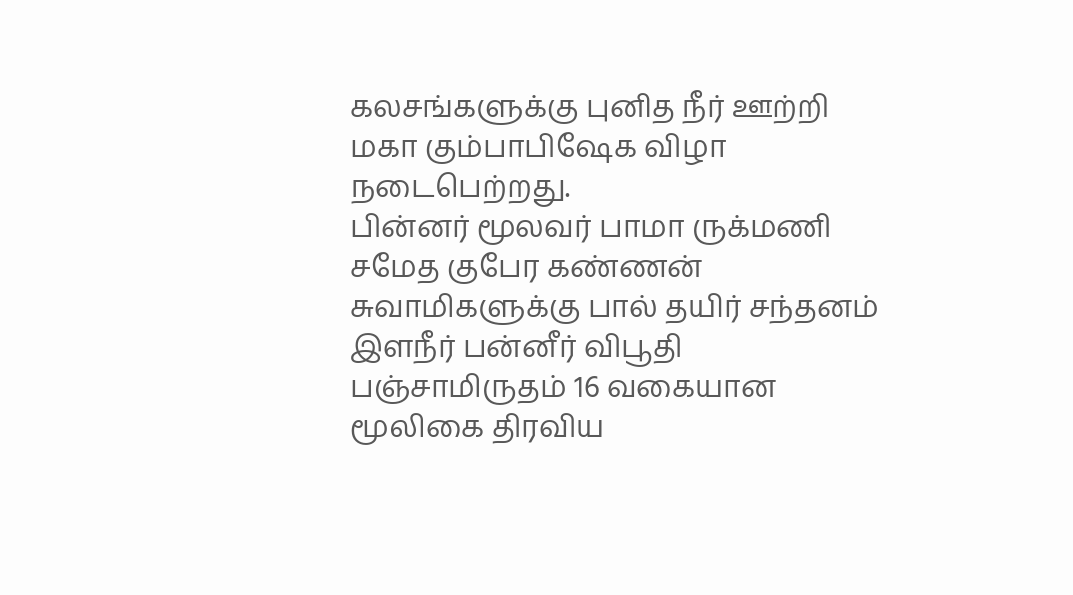கலசங்களுக்கு புனித நீர் ஊற்றி மகா கும்பாபிஷேக விழா நடைபெற்றது.
பின்னர் மூலவர் பாமா ருக்மணி சமேத குபேர கண்ணன் சுவாமிகளுக்கு பால் தயிர் சந்தனம் இளநீர் பன்னீர் விபூதி பஞ்சாமிருதம் 16 வகையான மூலிகை திரவிய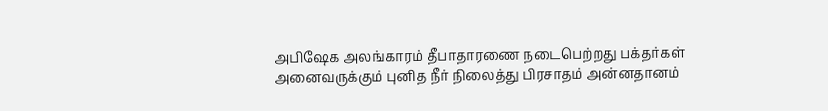அபிஷேக அலங்காரம் தீபாதாரணை நடைபெற்றது பக்தர்கள் அனைவருக்கும் புனித நீர் நிலைத்து பிரசாதம் அன்னதானம்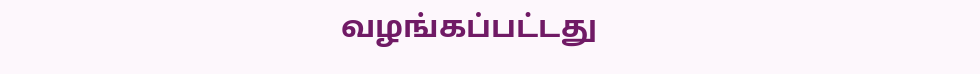வழங்கப்பட்டது